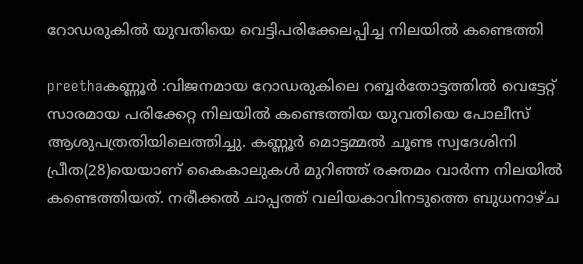റോഡരുകില്‍ യുവതിയെ വെട്ടിപരിക്കേലപ്പിച്ച നിലയില്‍ കണ്ടെത്തി

preethaകണ്ണൂര്‍ :വിജനമായ റോഡരുകിലെ റബ്ബര്‍തോട്ടത്തില്‍ വെട്ടേറ്റ് സാരമായ പരിക്കേറ്റ നിലയില്‍ കണ്ടെത്തിയ യുവതിയെ പോലീസ് ആശുപത്രതിയിലെത്തിച്ചു. കണ്ണൂര്‍ മൊട്ടമ്മല്‍ ചൂണ്ട സ്വദേശിനി പ്രീത(28)യെയാണ് കൈകാലുകള്‍ മുറിഞ്ഞ് രക്തമം വാര്‍ന്ന നിലയില്‍ കണ്ടെത്തിയത്. നരീക്കല്‍ ചാപ്പത്ത് വലിയകാവിനടുത്തെ ബുധനാഴ്ച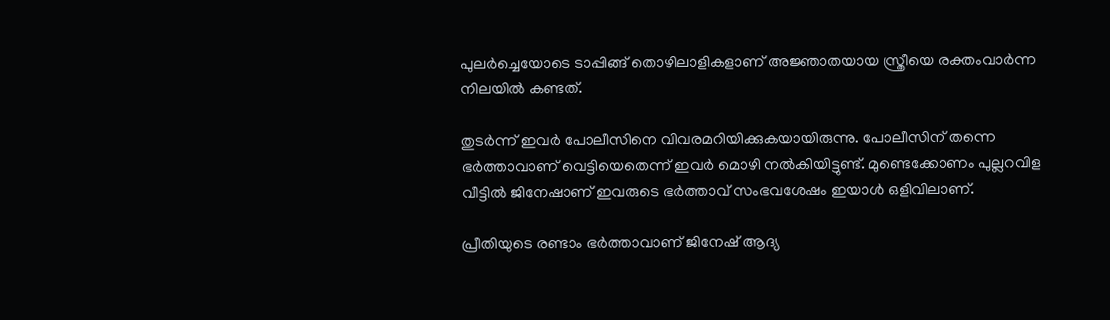പുലര്‍ച്ചെയോടെ ടാപ്പിങ്ങ് തൊഴിലാളികളാണ് അജ്ഞാതയായ സ്ത്രീയെ രക്തംവാര്‍ന്ന നിലയില്‍ കണ്ടത്.

തുടര്‍ന്ന് ഇവര്‍ പോലീസിനെ വിവരമറിയിക്കുകയായിരുന്നു. പോലീസിന് തന്നെ ഭര്‍ത്താവാണ് വെട്ടിയെതെന്ന് ഇവര്‍ മൊഴി നല്‍കിയിട്ടുണ്ട്. മുണ്ടെക്കോണം പുല്ലറവിള വീട്ടില്‍ ജിനേഷാണ് ഇവരുടെ ഭര്‍ത്താവ് സംഭവശേഷം ഇയാള്‍ ഒളിവിലാണ്.

പ്രീതിയുടെ രണ്ടാം ഭര്‍ത്താവാണ് ജിനേഷ് ആദ്യ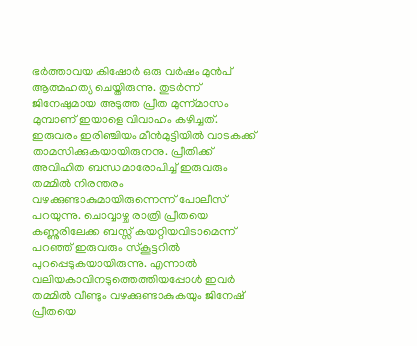ഭര്‍ത്താവയ കിഷോര്‍ ഒരു വര്‍ഷം മുന്‍പ് ആത്മഹത്യ ചെയ്തിരുന്നു. തുടര്‍ന്ന് ജിനേഷുമായ അടുത്ത പ്രീത മുന്ന്മാസം മുമ്പാണ് ഇയാളെ വിവാഹം കഴിച്ചത്. ഇരുവരം ഇരിഞ്ചിയം മീന്‍മുട്ടിയില്‍ വാടകക്ക് താമസിക്കുകയായിരുനനു. പ്രീതിക്ക് അവിഹിത ബന്ധമാരോപിച്ച് ഇരുവരും തമ്മില്‍ നിരന്തരം വഴക്കുണ്ടാകുമായിരുന്നെന്ന് പോലീസ് പറയുന്നു. ചൊവ്വാഴ്ച രാത്രി പ്രീതയെ കണ്ണുരിലേക്ക ബസ്സ് കയറ്റിയവിടാമെന്ന് പറഞ്ഞ് ഇരുവരും സ്‌കൂട്ടറില്‍ പുറപ്പെടുകയായിരുന്നു. എന്നാല്‍ വലിയകാവിനടുത്തെത്തിയപ്പോള്‍ ഇവര്‍ തമ്മില്‍ വീണ്ടും വഴക്കുണ്ടാകുകയും ജിനേഷ് പ്രീതയെ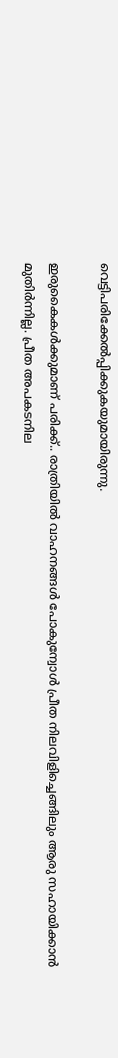വെട്ടിപരിക്കേല്‍പ്പിക്കുകയുമായിരുന്നു.

ഇരുകൈകള്‍ക്കുമാണ് പരിക്ക്.. രാത്രിയില്‍ വാഹനങ്ങള്‍ പോകുന്വോള്‍ പ്രീത നിലവിളിച്ചെങ്ങിലും ആരു സഹായിക്കാന്‍ മുതിര്‍ന്നില്ല. പ്രീത അപകടനില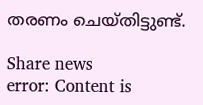തരണം ചെയ്തിട്ടുണ്ട്.

Share news
error: Content is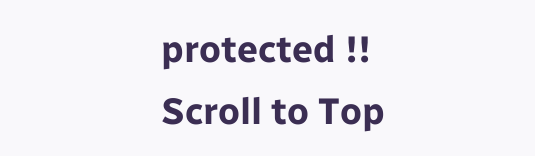protected !!
Scroll to Top